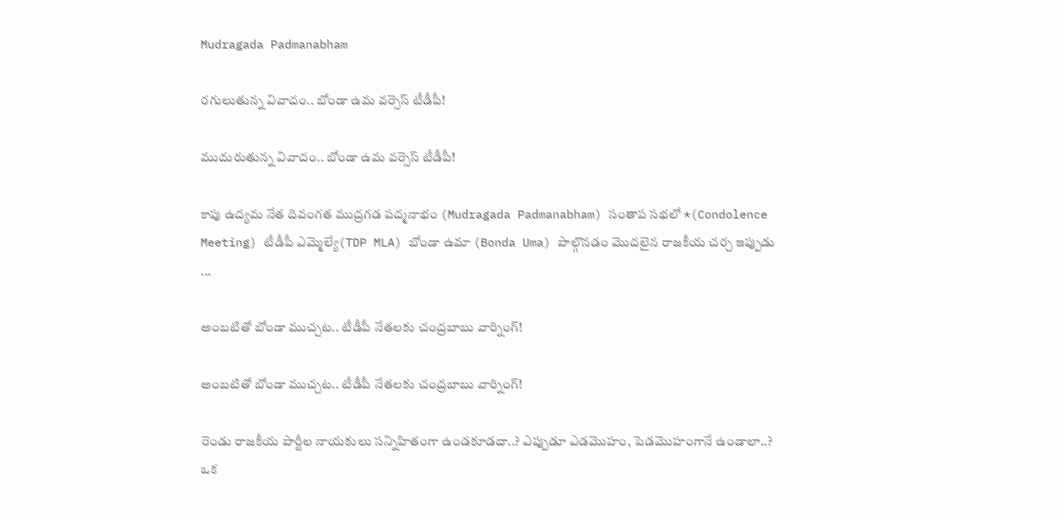Mudragada Padmanabham

రగులుతున్న వివాదం.. బోండా ఉమ వర్సెస్ టీడీపీ!

ముదురుతున్న వివాదం.. బోండా ఉమ వర్సెస్ టీడీపీ!

కాపు ఉద్యమ నేత దివంగత ముద్రగడ పద్మనాభం (Mudragada Padmanabham) సంతాప సభలో *(Condolence Meeting) టీడీపీ ఎమ్మెల్యే(TDP MLA) బోండా ఉమా (Bonda Uma) పాల్గొనడం మొదలైన రాజకీయ చర్చ ఇప్పుడు ...

అంబటితో బోండా ముచ్చట.. టీడీపీ నేతలకు చంద్రబాబు వార్నింగ్!

అంబటితో బోండా ముచ్చట.. టీడీపీ నేతలకు చంద్రబాబు వార్నింగ్!

రెండు రాజ‌కీయ పార్టీల నాయ‌కులు స‌న్నిహితంగా ఉండ‌కూడ‌దా..? ఎప్పుడూ ఎడ‌మొహం, పెడ‌మొహంగానే ఉండాలా..? ఒక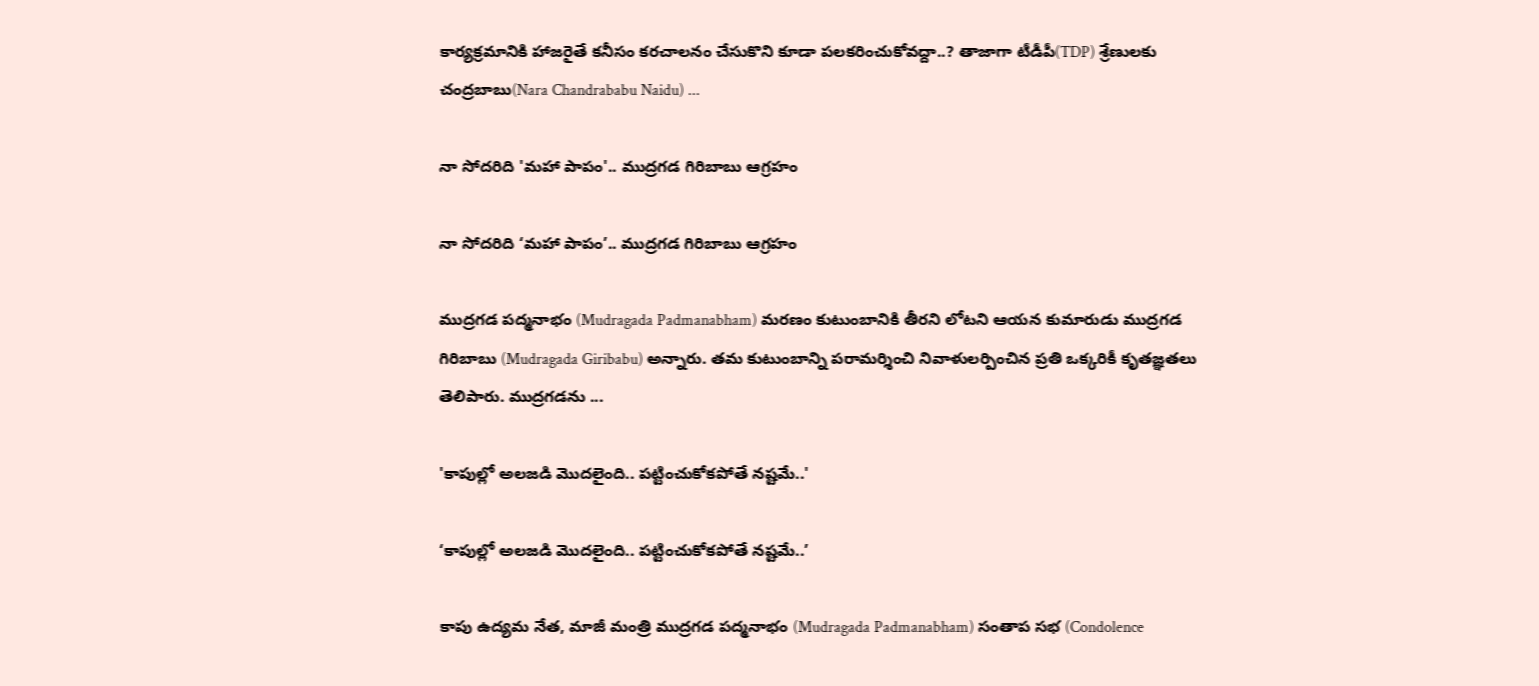కార్య‌క్ర‌మానికి హాజ‌రైతే క‌నీసం క‌ర‌చాల‌నం చేసుకొని కూడా ప‌ల‌క‌రించుకోవ‌ద్దా..? తాజాగా టీడీపీ(TDP) శ్రేణుల‌కు చంద్ర‌బాబు(Nara Chandrababu Naidu) ...

నా సోద‌రిది 'మ‌హా పాపం'.. ముద్రగడ గిరిబాబు ఆగ్రహం

నా సోద‌రిది ‘మ‌హా పాపం’.. ముద్రగడ గిరిబాబు ఆగ్రహం

ముద్రగడ పద్మనాభం (Mudragada Padmanabham) మరణం కుటుంబానికి తీరని లోటని ఆయన కుమారుడు ముద్రగడ గిరిబాబు (Mudragada Giribabu) అన్నారు. తమ కుటుంబాన్ని పరామర్శించి నివాళులర్పించిన ప్రతి ఒక్కరికీ కృతజ్ఞతలు తెలిపారు. ముద్రగడను ...

'కాపుల్లో అలజడి మొదలైంది.. పట్టించుకోకపోతే నష్టమే..'

‘కాపుల్లో అలజడి మొదలైంది.. పట్టించుకోకపోతే నష్టమే..’

కాపు ఉద్యమ నేత, మాజీ మంత్రి ముద్రగడ పద్మనాభం (Mudragada Padmanabham) సంతాప సభ (Condolence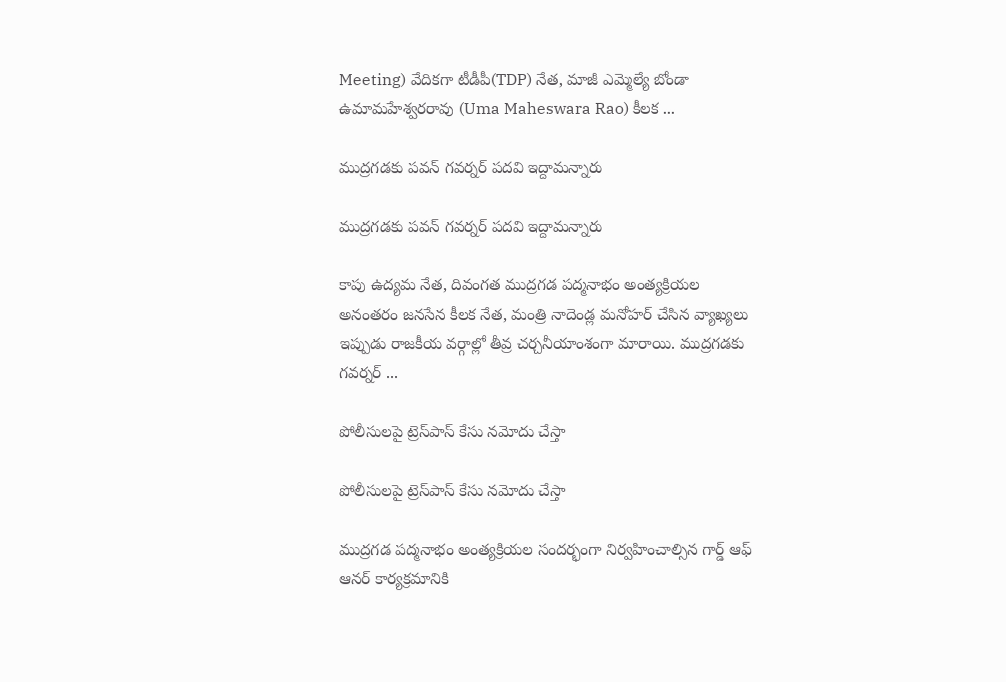Meeting) వేదికగా టీడీపీ(TDP) నేత, మాజీ ఎమ్మెల్యే బోండా ఉమామహేశ్వరరావు (Uma Maheswara Rao) కీలక ...

ముద్రగడకు పవన్ గవర్నర్ పదవి ఇద్దామన్నారు

ముద్రగడకు పవన్ గవర్నర్ పదవి ఇద్దామన్నారు

కాపు ఉద్య‌మ నేత, దివంగత ముద్రగడ పద్మనాభం అంత్యక్రియల అనంతరం జ‌న‌సేన కీలక నేత, మంత్రి నాదెండ్ల మనోహర్ చేసిన వ్యాఖ్యలు ఇప్పుడు రాజకీయ వర్గాల్లో తీవ్ర చర్చనీయాంశంగా మారాయి. ముద్రగడకు గవర్నర్ ...

పోలీసులపై ట్రెస్‌పాస్ కేసు నమోదు చేస్తా

పోలీసులపై ట్రెస్‌పాస్ కేసు నమోదు చేస్తా

ముద్రగడ పద్మనాభం అంత్యక్రియల సందర్భంగా నిర్వహించాల్సిన గార్డ్ ఆఫ్ ఆనర్ కార్యక్రమానికి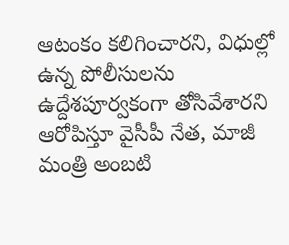ఆటంకం కలిగించారని, విధుల్లో ఉన్న పోలీసులను ఉద్దేశపూర్వకంగా తోసివేశారని ఆరోపిస్తూ వైసీపీ నేత‌, మాజీ మంత్రి అంబ‌టి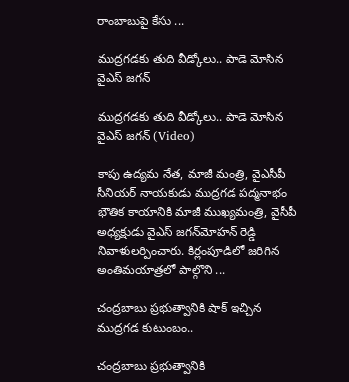రాంబాబుపై కేసు ...

ముద్రగడకు తుది వీడ్కోలు.. పాడె మోసిన వైఎస్ జగన్

ముద్రగడకు తుది వీడ్కోలు.. పాడె మోసిన వైఎస్ జగన్ (Video)

కాపు ఉద్యమ నేత, మాజీ మంత్రి, వైఎసీపీ సీనియర్ నాయకుడు ముద్రగడ పద్మనాభం భౌతిక కాయానికి మాజీ ముఖ్యమంత్రి, వైసీపీ అధ్యక్షుడు వైఎస్ జగన్‌మోహన్ రెడ్డి నివాళులర్పించారు. కిర్లంపూడిలో జరిగిన అంతిమయాత్రలో పాల్గొని ...

చంద్ర‌బాబు ప్రభుత్వానికి షాక్ ఇచ్చిన ముద్రగడ కుటుంబం..

చంద్ర‌బాబు ప్రభుత్వానికి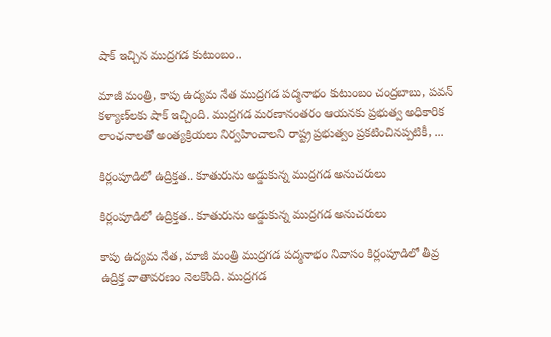షాక్ ఇచ్చిన ముద్రగడ కుటుంబం..

మాజీ మంత్రి, కాపు ఉద్య‌మ నేత‌ ముద్రగడ పద్మనాభం కుటుంబం చంద్ర‌బాబు, ప‌వ‌న్ క‌ళ్యాణ్‌ల‌కు షాక్ ఇచ్చింది. ముద్ర‌గ‌డ మరణానంతరం ఆయనకు ప్రభుత్వ అధికారిక లాంఛనాలతో అంత్యక్రియలు నిర్వహించాలని రాష్ట్ర ప్రభుత్వం ప్రకటించినప్పటికీ, ...

కిర్లంపూడిలో ఉద్రిక్తత.. కూతురును అడ్డుకున్న ముద్ర‌గ‌డ‌ అనుచరులు

కిర్లంపూడిలో ఉద్రిక్తత.. కూతురును అడ్డుకున్న ముద్ర‌గ‌డ‌ అనుచరులు

కాపు ఉద్యమ నేత, మాజీ మంత్రి ముద్రగడ పద్మనాభం నివాసం కిర్లంపూడిలో తీవ్ర ఉద్రిక్త వాతావరణం నెలకొంది. ముద్రగడ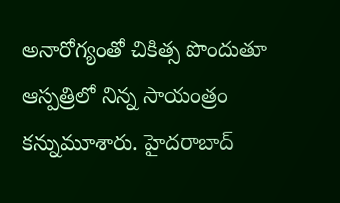అనారోగ్యంతో చికిత్స పొందుతూ ఆస్ప‌త్రిలో నిన్న సాయంత్రం క‌న్నుమూశారు. హైద‌రాబాద్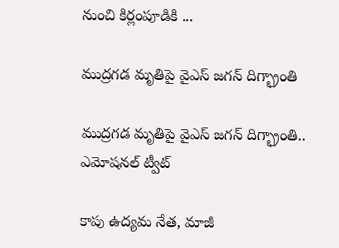నుంచి కిర్లంపూడికి ...

ముద్రగడ మృతిపై వైఎస్ జగన్ దిగ్భ్రాంతి

ముద్రగడ మృతిపై వైఎస్ జగన్ దిగ్భ్రాంతి.. ఎమోషనల్ ట్వీట్

కాపు ఉద్యమ నేత, మాజీ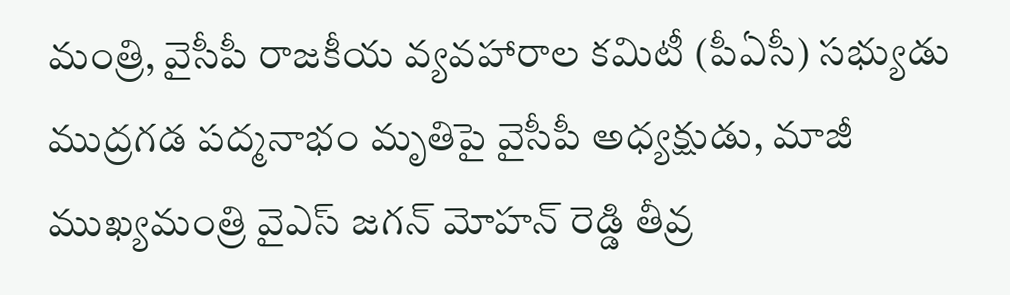మంత్రి, వైసీపీ రాజకీయ వ్యవహారాల కమిటీ (పీఏసీ) సభ్యుడు ముద్రగడ పద్మనాభం మృతిపై వైసీపీ అధ్యక్షుడు, మాజీ ముఖ్యమంత్రి వైఎస్ జగన్ మోహన్ రెడ్డి తీవ్ర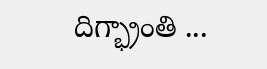దిగ్భ్రాంతి ...